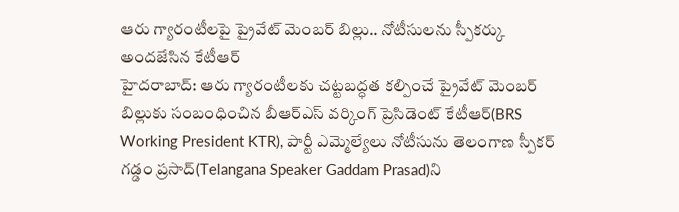ఆరు గ్యారంటీలపై ప్రైవేట్ మెంబర్ బిల్లు.. నోటీసులను స్పీకర్కు అందజేసిన కేటీఆర్
హైదరాబాద్: ఆరు గ్యారంటీలకు చట్టబద్ధత కల్పించే ప్రైవేట్ మెంబర్ బిల్లుకు సంబంధించిన బీఆర్ఎస్ వర్కింగ్ ప్రెసిడెంట్ కేటీఆర్(BRS Working President KTR), పార్టీ ఎమ్మెల్యేలు నోటీసును తెలంగాణ స్పీకర్ గడ్డం ప్రసాద్(Telangana Speaker Gaddam Prasad)ని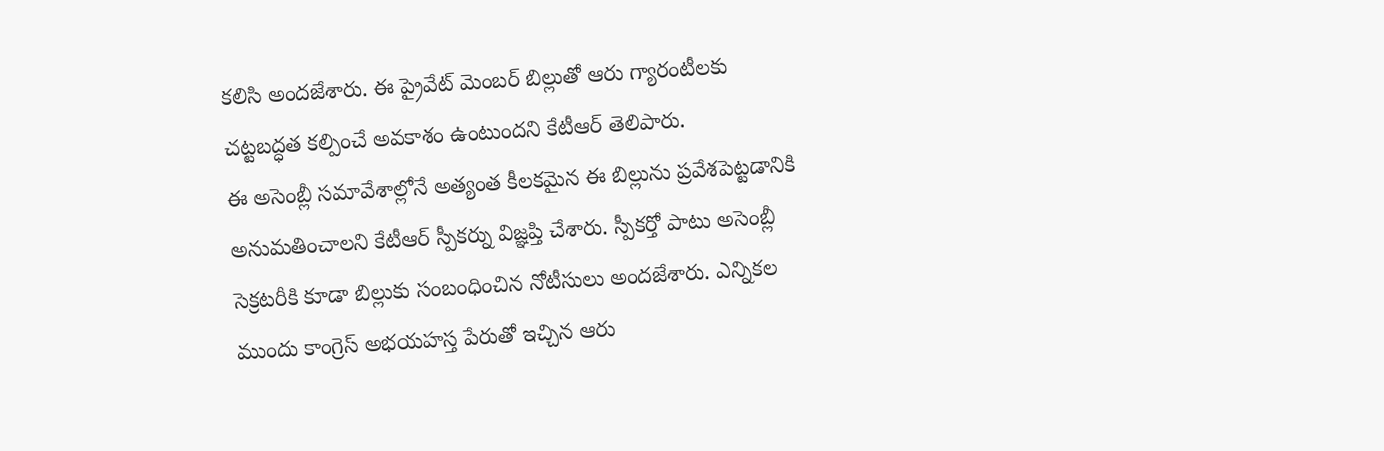కలిసి అందజేశారు. ఈ ప్రైవేట్ మెంబర్ బిల్లుతో ఆరు గ్యారంటీలకు చట్టబద్ధత కల్పించే అవకాశం ఉంటుందని కేటీఆర్ తెలిపారు.
ఈ అసెంబ్లీ సమావేశాల్లోనే అత్యంత కీలకమైన ఈ బిల్లును ప్రవేశపెట్టడానికి అనుమతించాలని కేటీఆర్ స్పీకర్ను విజ్ఞప్తి చేశారు. స్పీకర్తో పాటు అసెంబ్లీ సెక్రటరీకి కూడా బిల్లుకు సంబంధించిన నోటీసులు అందజేశారు. ఎన్నికల ముందు కాంగ్రెస్ అభయహస్త పేరుతో ఇచ్చిన ఆరు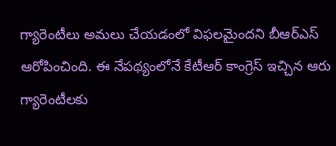గ్యారెంటీలు అమలు చేయడంలో విఫలమైందని బీఆర్ఎస్ ఆరోపించింది. ఈ నేపథ్యంలోనే కేటీఆర్ కాంగ్రెస్ ఇచ్చిన ఆరు గ్యారెంటీలకు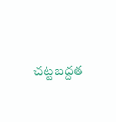చట్టబద్దత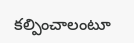కల్పించాలంటూ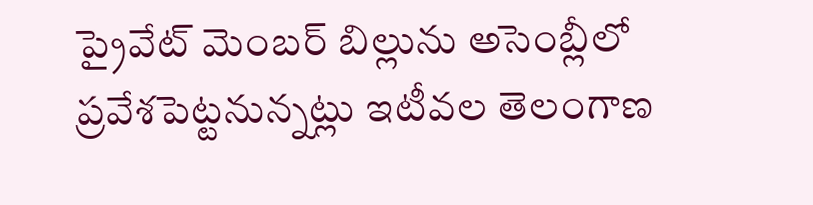ప్రైవేట్ మెంబర్ బిల్లును అసెంబ్లీలో ప్రవేశపెట్టనున్నట్లు ఇటీవల తెలంగాణ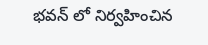భవన్ లో నిర్వహించిన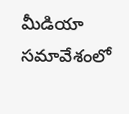మీడియా సమావేశంలో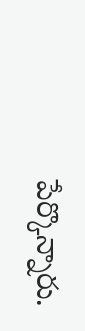పేర్కొన్నారు.